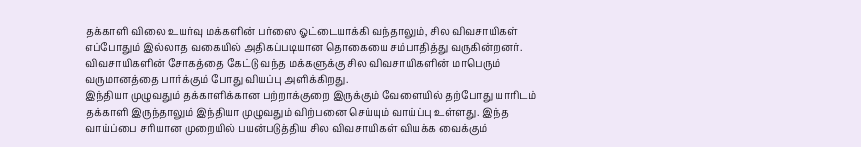தக்காளி விலை உயர்வு மக்களின் பர்ஸை ஓட்டையாக்கி வந்தாலும், சில விவசாயிகள் எப்போதும் இல்லாத வகையில் அதிகப்படியான தொகையை சம்பாதித்து வருகின்றனர். விவசாயிகளின் சோகத்தை கேட்டு வந்த மக்களுக்கு சில விவசாயிகளின் மாபெரும் வருமானத்தை பார்க்கும் போது வியப்பு அளிக்கிறது.
இந்தியா முழுவதும் தக்காளிக்கான பற்றாக்குறை இருக்கும் வேளையில் தற்போது யாரிடம் தக்காளி இருந்தாலும் இந்தியா முழுவதும் விற்பனை செய்யும் வாய்ப்பு உள்ளது. இந்த வாய்ப்பை சரியான முறையில் பயன்படுத்திய சில விவசாயிகள் வியக்க வைக்கும்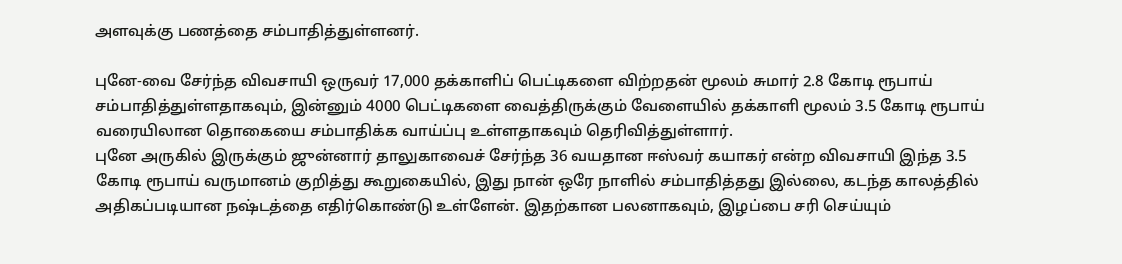அளவுக்கு பணத்தை சம்பாதித்துள்ளனர்.

புனே-வை சேர்ந்த விவசாயி ஒருவர் 17,000 தக்காளிப் பெட்டிகளை விற்றதன் மூலம் சுமார் 2.8 கோடி ரூபாய் சம்பாதித்துள்ளதாகவும், இன்னும் 4000 பெட்டிகளை வைத்திருக்கும் வேளையில் தக்காளி மூலம் 3.5 கோடி ரூபாய் வரையிலான தொகையை சம்பாதிக்க வாய்ப்பு உள்ளதாகவும் தெரிவித்துள்ளார்.
புனே அருகில் இருக்கும் ஜுன்னார் தாலுகாவைச் சேர்ந்த 36 வயதான ஈஸ்வர் கயாகர் என்ற விவசாயி இந்த 3.5 கோடி ரூபாய் வருமானம் குறித்து கூறுகையில், இது நான் ஒரே நாளில் சம்பாதித்தது இல்லை, கடந்த காலத்தில் அதிகப்படியான நஷ்டத்தை எதிர்கொண்டு உள்ளேன். இதற்கான பலனாகவும், இழப்பை சரி செய்யும்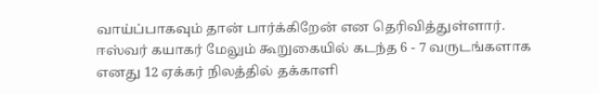வாய்ப்பாகவும் தான் பார்க்கிறேன் என தெரிவித்துள்ளார்.
ஈஸ்வர் கயாகர் மேலும் கூறுகையில் கடந்த 6 - 7 வருடங்களாக எனது 12 ஏக்கர் நிலத்தில் தக்காளி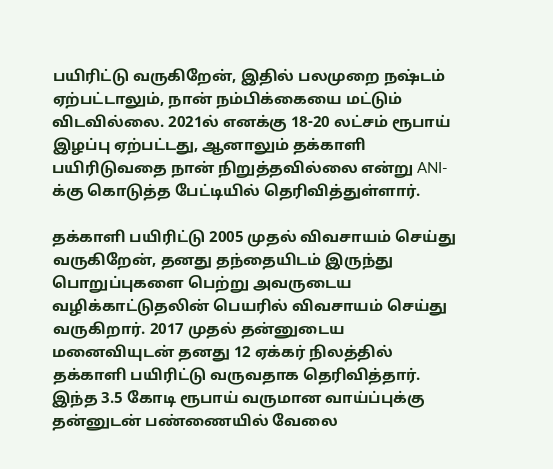பயிரிட்டு வருகிறேன், இதில் பலமுறை நஷ்டம் ஏற்பட்டாலும், நான் நம்பிக்கையை மட்டும் விடவில்லை. 2021ல் எனக்கு 18-20 லட்சம் ரூபாய் இழப்பு ஏற்பட்டது, ஆனாலும் தக்காளி பயிரிடுவதை நான் நிறுத்தவில்லை என்று ANI-க்கு கொடுத்த பேட்டியில் தெரிவித்துள்ளார்.

தக்காளி பயிரிட்டு 2005 முதல் விவசாயம் செய்து வருகிறேன், தனது தந்தையிடம் இருந்து பொறுப்புகளை பெற்று அவருடைய வழிக்காட்டுதலின் பெயரில் விவசாயம் செய்து வருகிறார். 2017 முதல் தன்னுடைய மனைவியுடன் தனது 12 ஏக்கர் நிலத்தில் தக்காளி பயிரிட்டு வருவதாக தெரிவித்தார்.
இந்த 3.5 கோடி ரூபாய் வருமான வாய்ப்புக்கு தன்னுடன் பண்ணையில் வேலை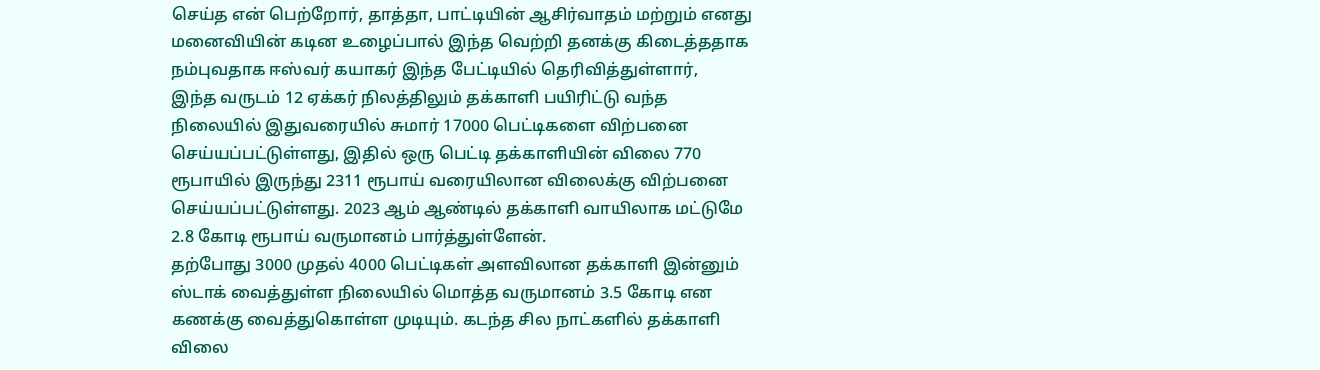செய்த என் பெற்றோர், தாத்தா, பாட்டியின் ஆசிர்வாதம் மற்றும் எனது மனைவியின் கடின உழைப்பால் இந்த வெற்றி தனக்கு கிடைத்ததாக நம்புவதாக ஈஸ்வர் கயாகர் இந்த பேட்டியில் தெரிவித்துள்ளார்,
இந்த வருடம் 12 ஏக்கர் நிலத்திலும் தக்காளி பயிரிட்டு வந்த நிலையில் இதுவரையில் சுமார் 17000 பெட்டிகளை விற்பனை செய்யப்பட்டுள்ளது, இதில் ஒரு பெட்டி தக்காளியின் விலை 770 ரூபாயில் இருந்து 2311 ரூபாய் வரையிலான விலைக்கு விற்பனை செய்யப்பட்டுள்ளது. 2023 ஆம் ஆண்டில் தக்காளி வாயிலாக மட்டுமே 2.8 கோடி ரூபாய் வருமானம் பார்த்துள்ளேன்.
தற்போது 3000 முதல் 4000 பெட்டிகள் அளவிலான தக்காளி இன்னும் ஸ்டாக் வைத்துள்ள நிலையில் மொத்த வருமானம் 3.5 கோடி என கணக்கு வைத்துகொள்ள முடியும். கடந்த சில நாட்களில் தக்காளி விலை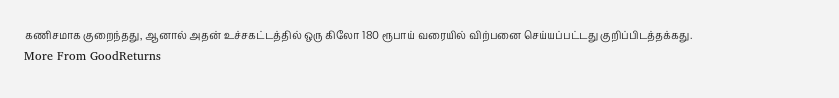கணிசமாக குறைந்தது, ஆனால் அதன் உச்சகட்டத்தில் ஒரு கிலோ 180 ரூபாய் வரையில் விற்பனை செய்யப்பட்டது குறிப்பிடத்தக்கது.
More From GoodReturns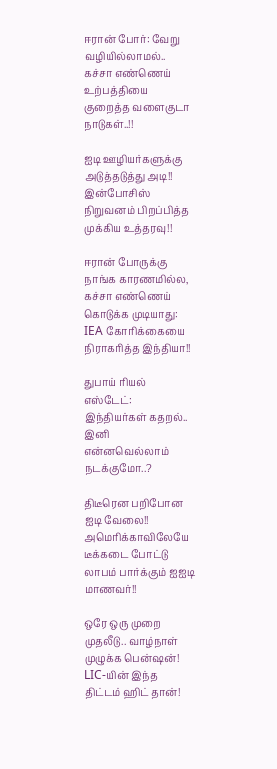ஈரான் போர்: வேறு வழியில்லாமல்.. கச்சா எண்ணெய் உற்பத்தியை குறைத்த வளைகுடா நாடுகள்..!!

ஐடி ஊழியர்களுக்கு அடுத்தடுத்து அடி!! இன்போசிஸ் நிறுவனம் பிறப்பித்த முக்கிய உத்தரவு!!

ஈரான் போருக்கு நாங்க காரணமில்ல, கச்சா எண்ணெய் கொடுக்க முடியாது: IEA கோரிக்கையை நிராகரித்த இந்தியா!!

துபாய் ரியல் எஸ்டேட்: இந்தியர்கள் கதறல்.. இனி என்னவெல்லாம் நடக்குமோ..?

திடீரென பறிபோன ஐடி வேலை!! அமெரிக்காவிலேயே டீக்கடை போட்டு லாபம் பார்க்கும் ஐஐடி மாணவர்!!

ஒரே ஒரு முறை முதலீடு.. வாழ்நாள் முழுக்க பென்ஷன்! LIC-யின் இந்த திட்டம் ஹிட் தான்!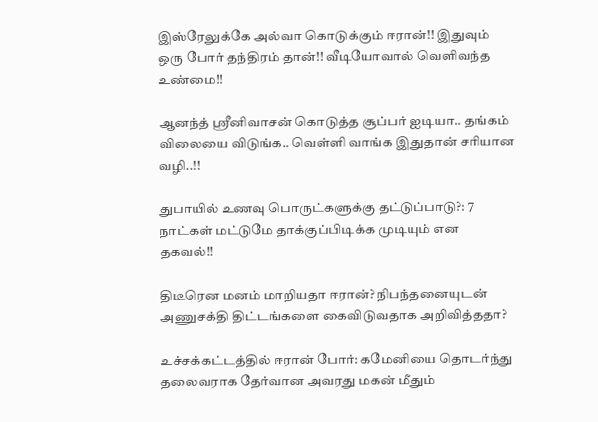இஸ்ரேலுக்கே அல்வா கொடுக்கும் ஈரான்!! இதுவும் ஒரு போர் தந்திரம் தான்!! வீடியோவால் வெளிவந்த உண்மை!!

ஆனந்த் ஸ்ரீனிவாசன் கொடுத்த சூப்பர் ஐடியா.. தங்கம் விலையை விடுங்க.. வெள்ளி வாங்க இதுதான் சரியான வழி..!!

துபாயில் உணவு பொருட்களுக்கு தட்டுப்பாடு?: 7 நாட்கள் மட்டுமே தாக்குப்பிடிக்க முடியும் என தகவல்!!

திடீரென மனம் மாறியதா ஈரான்? நிபந்தனையுடன் அணுசக்தி திட்டங்களை கைவிடுவதாக அறிவித்ததா?

உச்சக்கட்டத்தில் ஈரான் போர்: கமேனியை தொடர்ந்து தலைவராக தேர்வான அவரது மகன் மீதும்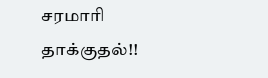சரமாரி தாக்குதல்!!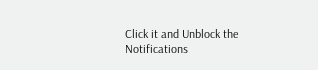Click it and Unblock the Notifications